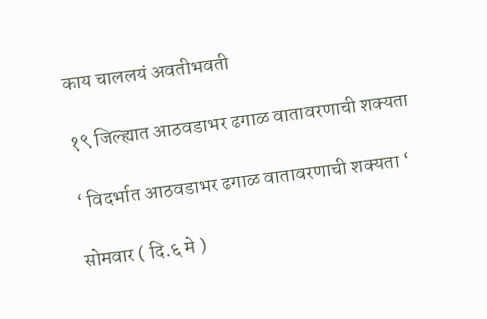काय चाललयं अवतीभवती

१९ जिल्ह्यात आठवडाभर ढगाळ वातावरणाची शक्यता

‘ विदर्भात आठवडाभर ढगाळ वातावरणाची शक्यता ‘

सोमवार ( दि.६ मे )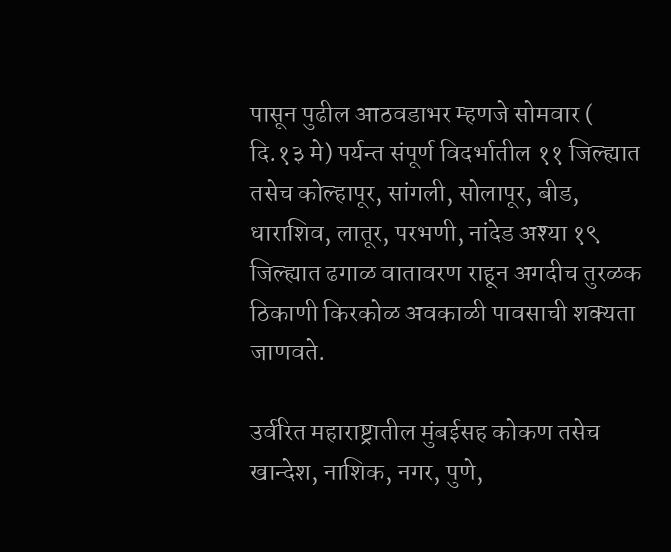पासून पुढील आठवडाभर म्हणजे सोमवार ( दि.१३ मे) पर्यन्त संपूर्ण विदर्भातील ११ जिल्ह्यात तसेच कोल्हापूर, सांगली, सोलापूर, बीड, धाराशिव, लातूर, परभणी, नांदेड अश्या १९ जिल्ह्यात ढगाळ वातावरण राहून अगदीच तुरळक ठिकाणी किरकोळ अवकाळी पावसाची शक्यता जाणवते.

उर्वरित महाराष्ट्रातील मुंबईसह कोकण तसेच खान्देश, नाशिक, नगर, पुणे,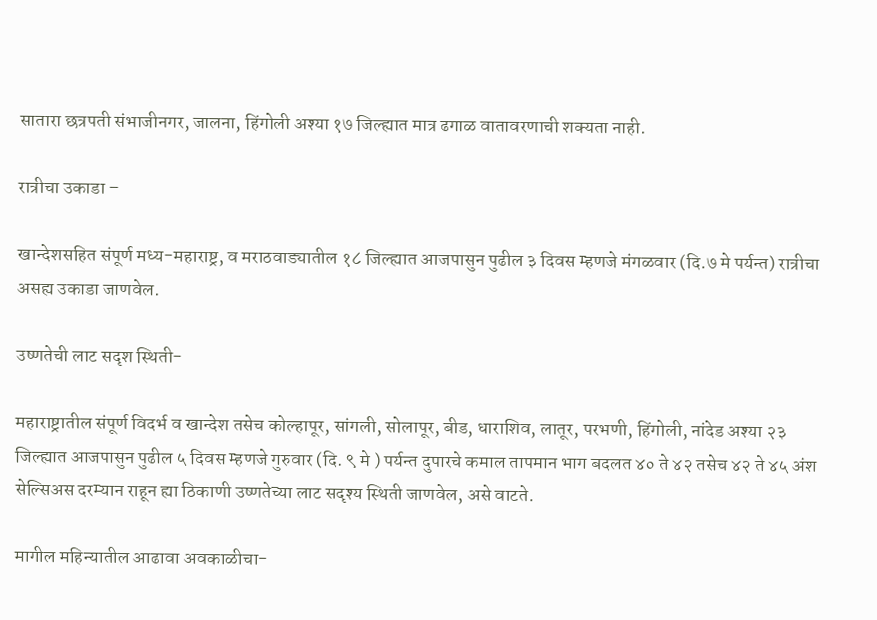सातारा छत्रपती संभाजीनगर, जालना, हिंगोली अश्या १७ जिल्ह्यात मात्र ढगाळ वातावरणाची शक्यता नाही.

रात्रीचा उकाडा –

खान्देशसहित संपूर्ण मध्य-महाराष्ट्र, व मराठवाड्यातील १८ जिल्ह्यात आजपासुन पुढील ३ दिवस म्हणजे मंगळवार (दि.७ मे पर्यन्त) रात्रीचा असह्य उकाडा जाणवेल.

उष्णतेची लाट सदृश स्थिती-

महाराष्ट्रातील संपूर्ण विदर्भ व खान्देश तसेच कोल्हापूर, सांगली, सोलापूर, बीड, धाराशिव, लातूर, परभणी, हिंगोली, नांदेड अश्या २३ जिल्ह्यात आजपासुन पुढील ५ दिवस म्हणजे गुरुवार (दि. ९ मे ) पर्यन्त दुपारचे कमाल तापमान भाग बदलत ४० ते ४२ तसेच ४२ ते ४५ अंश सेल्सिअस दरम्यान राहून ह्या ठिकाणी उष्णतेच्या लाट सदृश्य स्थिती जाणवेल, असे वाटते.

मागील महिन्यातील आढावा अवकाळीचा-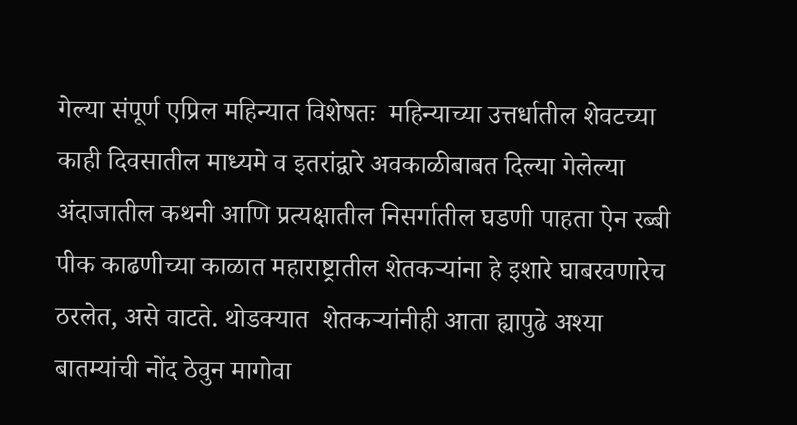गेल्या संपूर्ण एप्रिल महिन्यात विशेषतः  महिन्याच्या उत्तर्धातील शेवटच्या काही दिवसातील माध्यमे व इतरांद्वारे अवकाळीबाबत दिल्या गेलेल्या अंदाजातील कथनी आणि प्रत्यक्षातील निसर्गातील घडणी पाहता ऐन रब्बी पीक काढणीच्या काळात महाराष्ट्रातील शेतकऱ्यांना हे इशारे घाबरवणारेच ठरलेत, असे वाटते. थोडक्यात  शेतकऱ्यांनीही आता ह्यापुढे अश्या बातम्यांची नोंद ठेवुन मागोवा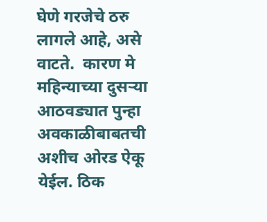घेणे गरजेचे ठरु लागले आहे, असे वाटते.  कारण मे महिन्याच्या दुसऱ्या आठवड्यात पुन्हा अवकाळीबाबतची अशीच ओरड ऐकू येईल. ठिक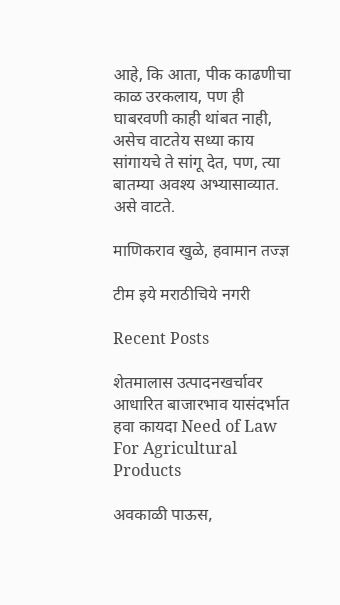आहे, कि आता, पीक काढणीचा काळ उरकलाय, पण ही घाबरवणी काही थांबत नाही, असेच वाटतेय सध्या काय सांगायचे ते सांगू देत, पण, त्या बातम्या अवश्य अभ्यासाव्यात. असे वाटते.

माणिकराव खुळे, हवामान तज्ज्ञ

टीम इये मराठीचिये नगरी

Recent Posts

शेतमालास उत्पादनखर्चावर आधारित बाजारभाव यासंदर्भात हवा कायदा Need of Law For Agricultural Products

अवकाळी पाऊस,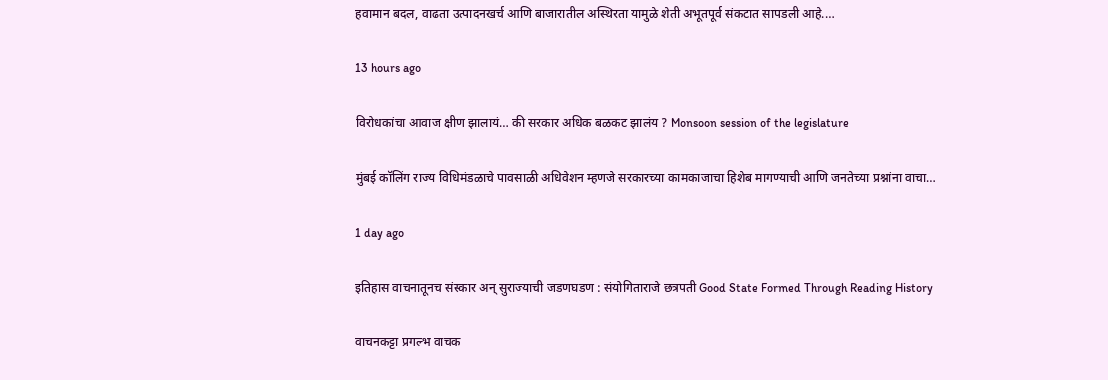हवामान बदल, वाढता उत्पादनखर्च आणि बाजारातील अस्थिरता यामुळे शेती अभूतपूर्व संकटात सापडली आहे.…

13 hours ago

विरोधकांचा आवाज क्षीण झालायं… की सरकार अधिक बळकट झालंय ? Monsoon session of the legislature

मुंबई कॉलिंग राज्य विधिमंडळाचे पावसाळी अधिवेशन म्हणजे सरकारच्या कामकाजाचा हिशेब मागण्याची आणि जनतेच्या प्रश्नांना वाचा…

1 day ago

इतिहास वाचनातूनच संस्कार अन् सुराज्याची जडणघडण : संयोगिताराजे छत्रपती Good State Formed Through Reading History

वाचनकट्टा प्रगल्भ वाचक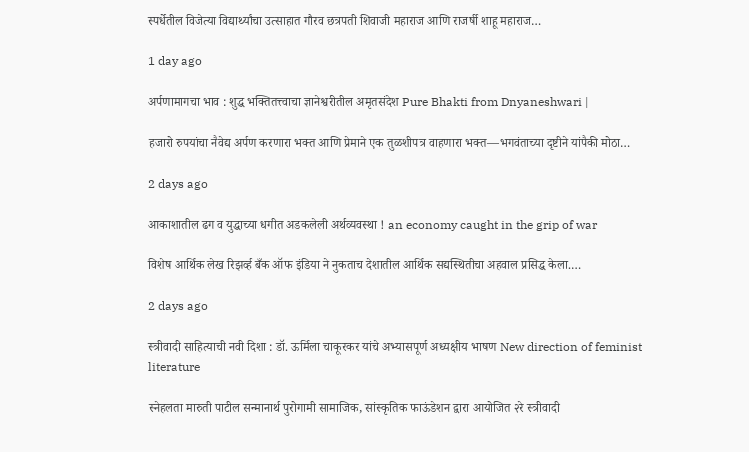स्पर्धेतील विजेत्या विद्यार्थ्यांचा उत्साहात गौरव छत्रपती शिवाजी महाराज आणि राजर्षी शाहू महाराज…

1 day ago

अर्पणामागचा भाव : शुद्ध भक्तितत्त्वाचा ज्ञानेश्वरीतील अमृतसंदेश Pure Bhakti from Dnyaneshwari |

हजारो रुपयांचा नैवेद्य अर्पण करणारा भक्त आणि प्रेमाने एक तुळशीपत्र वाहणारा भक्त—भगवंताच्या दृष्टीने यांपैकी मोठा…

2 days ago

आकाशातील ढग व युद्धाच्या धगीत अडकलेली अर्थव्यवस्था ! an economy caught in the grip of war

विशेष आर्थिक लेख रिझर्व्ह बँक ऑफ इंडिया ने नुकताच देशातील आर्थिक सद्यस्थितीचा अहवाल प्रसिद्ध केला.…

2 days ago

स्त्रीवादी साहित्याची नवी दिशा : डॉ. ऊर्मिला चाकूरकर यांचे अभ्यासपूर्ण अध्यक्षीय भाषण New direction of feminist literature

स्नेहलता मारुती पाटील सन्मानार्थ पुरोगामी सामाजिक, सांस्कृतिक फाऊंडेशन द्वारा आयोजित २रे स्त्रीवादी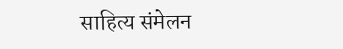साहित्य संमेलन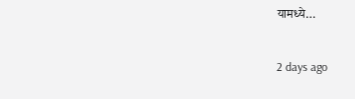यामध्ये…

2 days ago